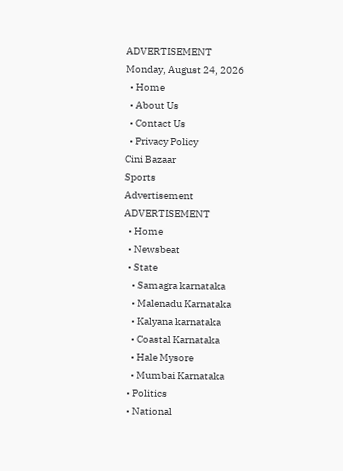ADVERTISEMENT
Monday, August 24, 2026
  • Home
  • About Us
  • Contact Us
  • Privacy Policy
Cini Bazaar
Sports
Advertisement
ADVERTISEMENT
  • Home
  • Newsbeat
  • State
    • Samagra karnataka
    • Malenadu Karnataka
    • Kalyana karnataka
    • Coastal Karnataka
    • Hale Mysore
    • Mumbai Karnataka
  • Politics
  • National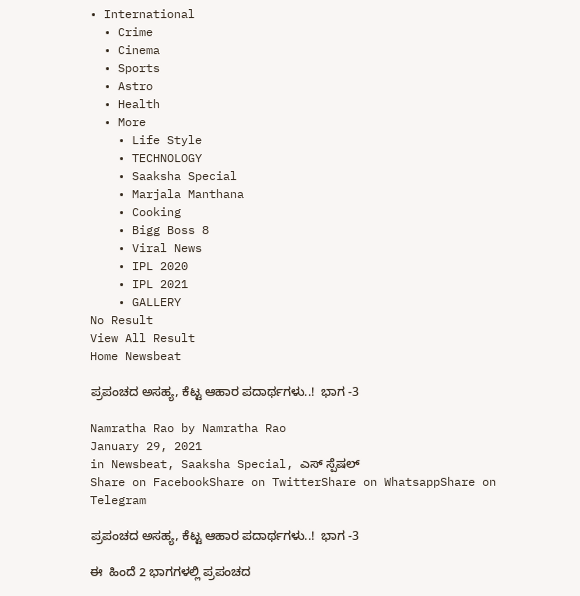• International
  • Crime
  • Cinema
  • Sports
  • Astro
  • Health
  • More
    • Life Style
    • TECHNOLOGY
    • Saaksha Special
    • Marjala Manthana
    • Cooking
    • Bigg Boss 8
    • Viral News
    • IPL 2020
    • IPL 2021
    • GALLERY
No Result
View All Result
Home Newsbeat

ಪ್ರಪಂಚದ ಅಸಹ್ಯ, ಕೆಟ್ಟ ಆಹಾರ ಪದಾರ್ಥಗಳು..!  ಭಾಗ -3

Namratha Rao by Namratha Rao
January 29, 2021
in Newsbeat, Saaksha Special, ಎಸ್ ಸ್ಪೆಷಲ್
Share on FacebookShare on TwitterShare on WhatsappShare on Telegram

ಪ್ರಪಂಚದ ಅಸಹ್ಯ, ಕೆಟ್ಟ ಆಹಾರ ಪದಾರ್ಥಗಳು..!  ಭಾಗ -3

ಈ  ಹಿಂದೆ 2 ಭಾಗಗಳಲ್ಲಿ ಪ್ರಪಂಚದ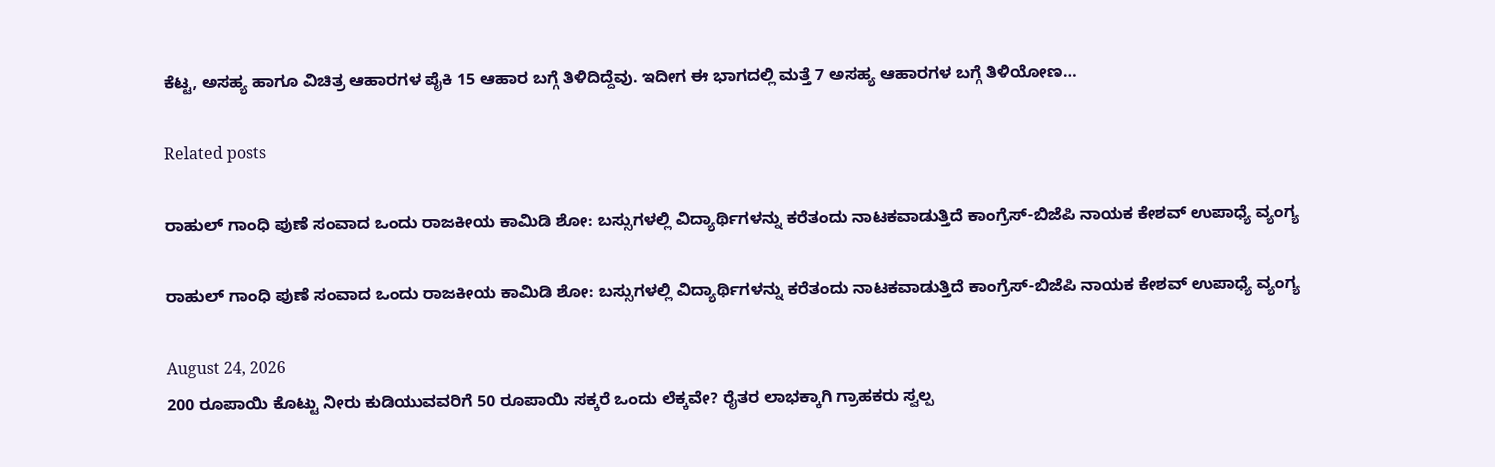ಕೆಟ್ಟ, ಅಸಹ್ಯ ಹಾಗೂ ವಿಚಿತ್ರ ಆಹಾರಗಳ ಪೈಕಿ 15 ಆಹಾರ ಬಗ್ಗೆ ತಿಳಿದಿದ್ದೆವು. ಇದೀಗ ಈ ಭಾಗದಲ್ಲಿ ಮತ್ತೆ 7 ಅಸಹ್ಯ ಆಹಾರಗಳ ಬಗ್ಗೆ ತಿಳಿಯೋಣ…

Related posts

ರಾಹುಲ್ ಗಾಂಧಿ ಪುಣೆ ಸಂವಾದ ಒಂದು ರಾಜಕೀಯ ಕಾಮಿಡಿ ಶೋ: ಬಸ್ಸುಗಳಲ್ಲಿ ವಿದ್ಯಾರ್ಥಿಗಳನ್ನು ಕರೆತಂದು ನಾಟಕವಾಡುತ್ತಿದೆ ಕಾಂಗ್ರೆಸ್-ಬಿಜೆಪಿ ನಾಯಕ ಕೇಶವ್ ಉಪಾಧ್ಯೆ ವ್ಯಂಗ್ಯ

ರಾಹುಲ್ ಗಾಂಧಿ ಪುಣೆ ಸಂವಾದ ಒಂದು ರಾಜಕೀಯ ಕಾಮಿಡಿ ಶೋ: ಬಸ್ಸುಗಳಲ್ಲಿ ವಿದ್ಯಾರ್ಥಿಗಳನ್ನು ಕರೆತಂದು ನಾಟಕವಾಡುತ್ತಿದೆ ಕಾಂಗ್ರೆಸ್-ಬಿಜೆಪಿ ನಾಯಕ ಕೇಶವ್ ಉಪಾಧ್ಯೆ ವ್ಯಂಗ್ಯ

August 24, 2026
200 ರೂಪಾಯಿ ಕೊಟ್ಟು ನೀರು ಕುಡಿಯುವವರಿಗೆ 50 ರೂಪಾಯಿ ಸಕ್ಕರೆ ಒಂದು ಲೆಕ್ಕವೇ? ರೈತರ ಲಾಭಕ್ಕಾಗಿ ಗ್ರಾಹಕರು ಸ್ವಲ್ಪ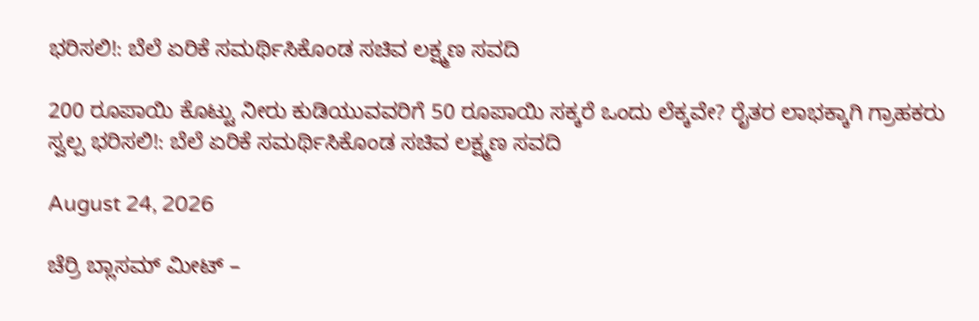ಭರಿಸಲಿ!: ಬೆಲೆ ಏರಿಕೆ ಸಮರ್ಥಿಸಿಕೊಂಡ ಸಚಿವ ಲಕ್ಷ್ಮಣ ಸವದಿ

200 ರೂಪಾಯಿ ಕೊಟ್ಟು ನೀರು ಕುಡಿಯುವವರಿಗೆ 50 ರೂಪಾಯಿ ಸಕ್ಕರೆ ಒಂದು ಲೆಕ್ಕವೇ? ರೈತರ ಲಾಭಕ್ಕಾಗಿ ಗ್ರಾಹಕರು ಸ್ವಲ್ಪ ಭರಿಸಲಿ!: ಬೆಲೆ ಏರಿಕೆ ಸಮರ್ಥಿಸಿಕೊಂಡ ಸಚಿವ ಲಕ್ಷ್ಮಣ ಸವದಿ

August 24, 2026

ಚೆರ್ರಿ ಬ್ಲಾಸಮ್ ಮೀಟ್ –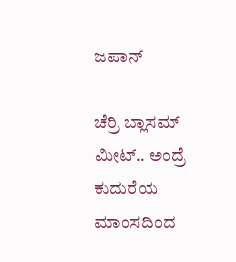ಜಪಾನ್

ಚೆರ್ರಿ ಬ್ಲಾಸಮ್ ಮೀಟ್.. ಅಂದ್ರೆ ಕುದುರೆಯ ಮಾಂಸದಿಂದ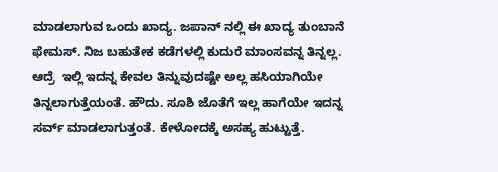ಮಾಡಲಾಗುವ ಒಂದು ಖಾದ್ಯ. ಜಪಾನ್ ನಲ್ಲಿ ಈ ಖಾದ್ಯ ತುಂಬಾನೆ ಫೇಮಸ್. ನಿಜ ಬಹುತೇಕ ಕಡೆಗಳಲ್ಲಿ ಕುದುರೆ ಮಾಂಸವನ್ನ ತಿನ್ನಲ್ಲ. ಆದ್ರೆ  ಇಲ್ಲಿ ಇದನ್ನ ಕೇವಲ ತಿನ್ನುವುದಷ್ಟೇ ಅಲ್ಲ ಹಸಿಯಾಗಿಯೇ ತಿನ್ನಲಾಗುತ್ತೆಯಂತೆ. ಹೌದು. ಸೂಶಿ ಜೊತೆಗೆ ಇಲ್ಲ ಹಾಗೆಯೇ ಇದನ್ನ ಸರ್ವ್ ಮಾಡಲಾಗುತ್ತಂತೆ. ಕೇಳೋದಕ್ಕೆ ಅಸಹ್ಯ ಹುಟ್ಟುತ್ತೆ.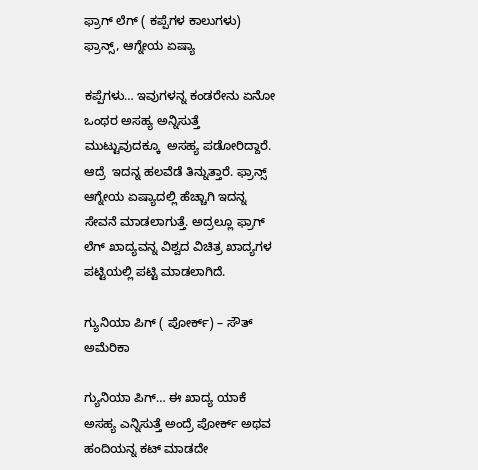ಫ್ರಾಗ್ ಲೆಗ್ ( ಕಪ್ಪೆಗಳ ಕಾಲುಗಳು) ಫ್ರಾನ್ಸ್, ಆಗ್ನೇಯ ಏಷ್ಯಾ

ಕಪ್ಪೆಗಳು… ಇವುಗಳನ್ನ ಕಂಡರೇನು ಏನೋ ಒಂಥರ ಅಸಹ್ಯ ಅನ್ನಿಸುತ್ತೆ ಮುಟ್ಟುವುದಕ್ಕೂ  ಅಸಹ್ಯ ಪಡೋರಿದ್ದಾರೆ.  ಆದ್ರೆ  ಇದನ್ನ ಹಲವೆಡೆ ತಿನ್ನುತ್ತಾರೆ. ಫ್ರಾನ್ಸ್ ಆಗ್ನೇಯ ಏಷ್ಯಾದಲ್ಲಿ ಹೆಚ್ಚಾಗಿ ಇದನ್ನ ಸೇವನೆ ಮಾಡಲಾಗುತ್ತೆ. ಅದ್ರಲ್ಲೂ ಫ್ರಾಗ್ ಲೆಗ್ ಖಾದ್ಯವನ್ನ ವಿಶ್ವದ ವಿಚಿತ್ರ ಖಾದ್ಯಗಳ ಪಟ್ಟಿಯಲ್ಲಿ ಪಟ್ಟಿ ಮಾಡಲಾಗಿದೆ.

ಗ್ಯುನಿಯಾ ಪಿಗ್ ( ಪೋರ್ಕ್) – ಸೌತ್ ಅಮೆರಿಕಾ

ಗ್ಯುನಿಯಾ ಪಿಗ್… ಈ ಖಾದ್ಯ ಯಾಕೆ ಅಸಹ್ಯ ಎನ್ನಿಸುತ್ತೆ ಅಂದ್ರೆ ಪೋರ್ಕ್ ಅಥವ ಹಂದಿಯನ್ನ ಕಟ್ ಮಾಡದೇ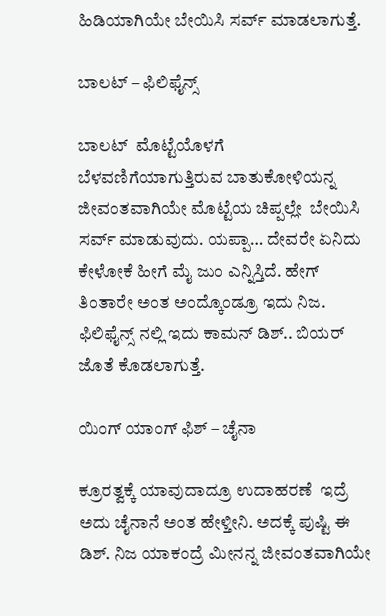ಹಿಡಿಯಾಗಿಯೇ ಬೇಯಿಸಿ ಸರ್ವ್ ಮಾಡಲಾಗುತ್ತೆ.

ಬಾಲಟ್ – ಫಿಲಿಫೈನ್ಸ್

ಬಾಲಟ್  ಮೊಟ್ಟೆಯೊಳಗೆ ಬೆಳವಣಿಗೆಯಾಗುತ್ತಿರುವ ಬಾತುಕೋಳಿಯನ್ನ ಜೀವಂತವಾಗಿಯೇ ಮೊಟ್ಟೆಯ ಚಿಪ್ಪಲ್ಲೇ  ಬೇಯಿಸಿ ಸರ್ವ್ ಮಾಡುವುದು. ಯಪ್ಪಾ… ದೇವರೇ ಏನಿದು ಕೇಳೋಕೆ ಹೀಗೆ ಮೈ ಜುಂ ಎನ್ನಿಸ್ತಿದೆ. ಹೇಗ್ ತಿಂತಾರೇ ಅಂತ ಅಂದ್ಕೊಂಡ್ರೂ ಇದು ನಿಜ. ಫಿಲಿಫೈನ್ಸ್ ನಲ್ಲಿ ಇದು ಕಾಮನ್ ಡಿಶ್.. ಬಿಯರ್ ಜೊತೆ ಕೊಡಲಾಗುತ್ತೆ.

ಯಿಂಗ್ ಯಾಂಗ್ ಫಿಶ್ – ಚೈನಾ

ಕ್ರೂರತ್ವಕ್ಕೆ ಯಾವುದಾದ್ರೂ ಉದಾಹರಣೆ  ಇದ್ರೆ ಅದು ಚೈನಾನೆ ಅಂತ ಹೇಳ್ತೀನಿ. ಅದಕ್ಕೆ ಪುಷ್ಟಿ ಈ ಡಿಶ್. ನಿಜ ಯಾಕಂದ್ರೆ ಮೀನನ್ನ ಜೀವಂತವಾಗಿಯೇ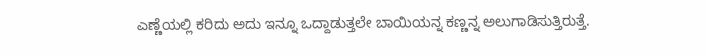ಎಣ್ಣೆಯಲ್ಲಿ ಕರಿದು ಅದು ಇನ್ನೂ ಒದ್ದಾಡುತ್ತಲೇ ಬಾಯಿಯನ್ನ ಕಣ್ಣನ್ನ ಅಲುಗಾಡಿಸುತ್ತಿರುತ್ತೆ.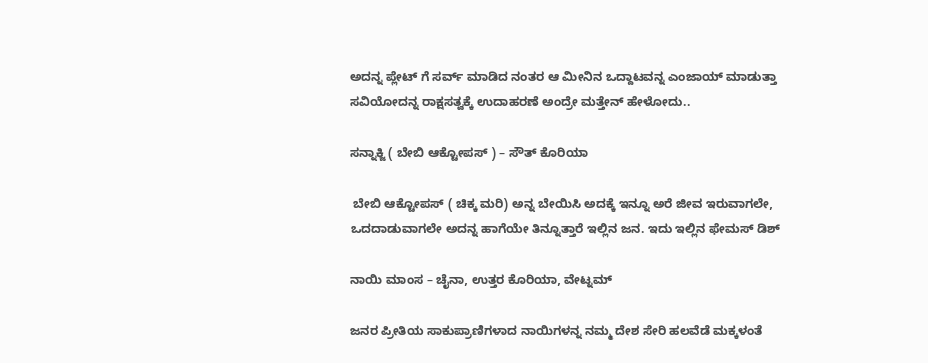ಅದನ್ನ ಪ್ಲೇಟ್ ಗೆ ಸರ್ವ್ ಮಾಡಿದ ನಂತರ ಆ ಮೀನಿನ ಒದ್ದಾಟವನ್ನ ಎಂಜಾಯ್ ಮಾಡುತ್ತಾ ಸವಿಯೋದನ್ನ ರಾಕ್ಷಸತ್ವಕ್ಕೆ ಉದಾಹರಣೆ ಅಂದ್ರೇ ಮತ್ತೇನ್ ಹೇಳೋದು..

ಸನ್ನಾಕ್ಜಿ ( ಬೇಬಿ ಆಕ್ಟೋಪಸ್ ) – ಸೌತ್ ಕೊರಿಯಾ

 ಬೇಬಿ ಆಕ್ಟೋಪಸ್ ( ಚಿಕ್ಕ ಮರಿ) ಅನ್ನ ಬೇಯಿಸಿ ಅದಕ್ಕೆ ಇನ್ನೂ ಅರೆ ಜೀವ ಇರುವಾಗಲೇ, ಒದದಾಡುವಾಗಲೇ ಅದನ್ನ ಹಾಗೆಯೇ ತಿನ್ನೂತ್ತಾರೆ ಇಲ್ಲಿನ ಜನ. ಇದು ಇಲ್ಲಿನ ಫೇಮಸ್ ಡಿಶ್

ನಾಯಿ ಮಾಂಸ – ಚೈನಾ, ಉತ್ತರ ಕೊರಿಯಾ, ವೇಟ್ನಮ್

ಜನರ ಪ್ರೀತಿಯ ಸಾಕುಪ್ರಾಣಿಗಳಾದ ನಾಯಿಗಳನ್ನ ನಮ್ಮ ದೇಶ ಸೇರಿ ಹಲವೆಡೆ ಮಕ್ಕಳಂತೆ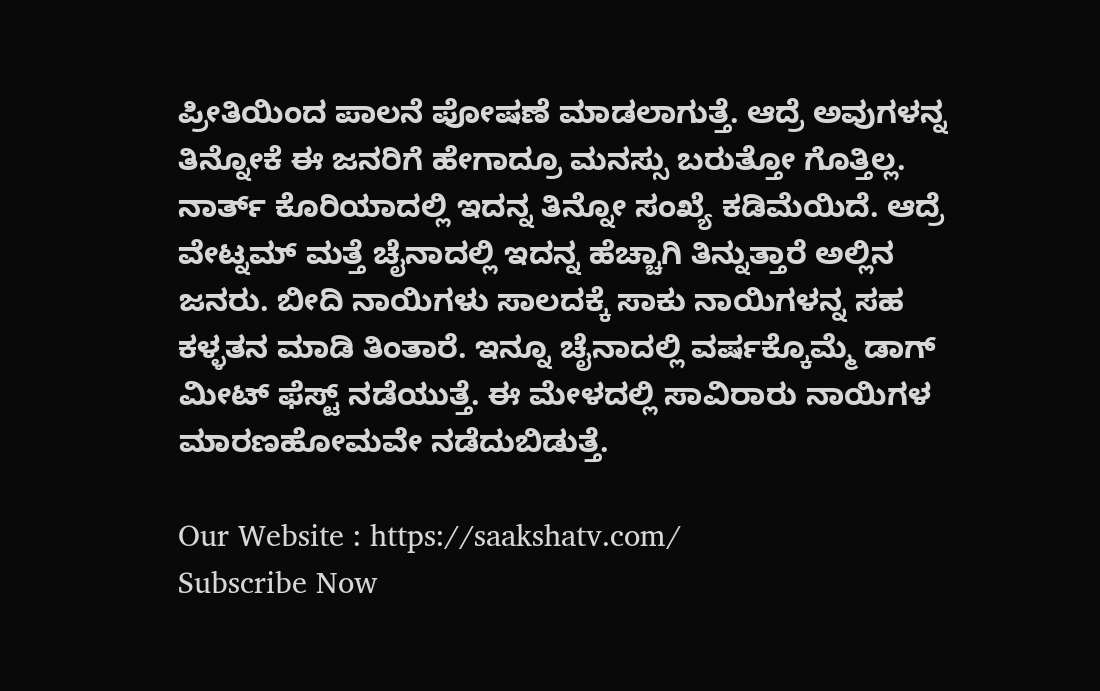ಪ್ರೀತಿಯಿಂದ ಪಾಲನೆ ಪೋಷಣೆ ಮಾಡಲಾಗುತ್ತೆ. ಆದ್ರೆ ಅವುಗಳನ್ನ ತಿನ್ನೋಕೆ ಈ ಜನರಿಗೆ ಹೇಗಾದ್ರೂ ಮನಸ್ಸು ಬರುತ್ತೋ ಗೊತ್ತಿಲ್ಲ.  ನಾರ್ತ್ ಕೊರಿಯಾದಲ್ಲಿ ಇದನ್ನ ತಿನ್ನೋ ಸಂಖ್ಯೆ ಕಡಿಮೆಯಿದೆ. ಆದ್ರೆ ವೇಟ್ನಮ್ ಮತ್ತೆ ಚೈನಾದಲ್ಲಿ ಇದನ್ನ ಹೆಚ್ಚಾಗಿ ತಿನ್ನುತ್ತಾರೆ ಅಲ್ಲಿನ ಜನರು. ಬೀದಿ ನಾಯಿಗಳು ಸಾಲದಕ್ಕೆ ಸಾಕು ನಾಯಿಗಳನ್ನ ಸಹ ಕಳ್ಳತನ ಮಾಡಿ ತಿಂತಾರೆ. ಇನ್ನೂ ಚೈನಾದಲ್ಲಿ ವರ್ಷಕ್ಕೊಮ್ಮೆ ಡಾಗ್ ಮೀಟ್ ಫೆಸ್ಟ್ ನಡೆಯುತ್ತೆ. ಈ ಮೇಳದಲ್ಲಿ ಸಾವಿರಾರು ನಾಯಿಗಳ ಮಾರಣಹೋಮವೇ ನಡೆದುಬಿಡುತ್ತೆ.

Our Website : https://saakshatv.com/
Subscribe Now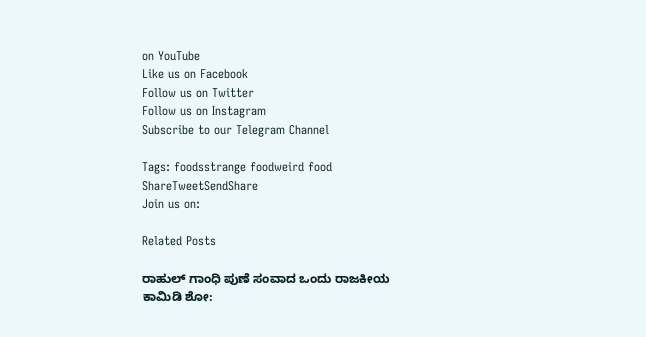on YouTube
Like us on Facebook
Follow us on Twitter
Follow us on Instagram
Subscribe to our Telegram Channel

Tags: foodsstrange foodweird food
ShareTweetSendShare
Join us on:

Related Posts

ರಾಹುಲ್ ಗಾಂಧಿ ಪುಣೆ ಸಂವಾದ ಒಂದು ರಾಜಕೀಯ ಕಾಮಿಡಿ ಶೋ: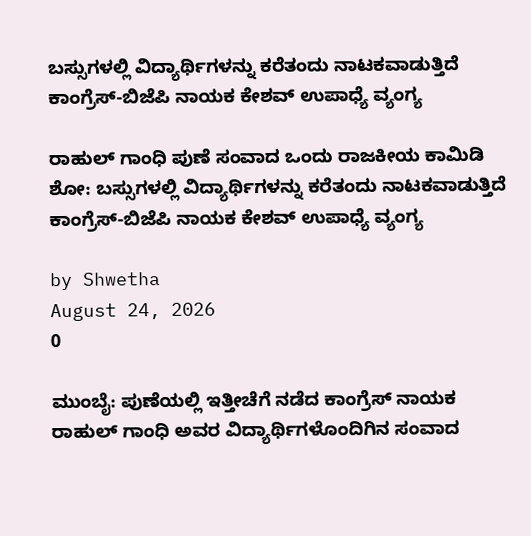ಬಸ್ಸುಗಳಲ್ಲಿ ವಿದ್ಯಾರ್ಥಿಗಳನ್ನು ಕರೆತಂದು ನಾಟಕವಾಡುತ್ತಿದೆ ಕಾಂಗ್ರೆಸ್-ಬಿಜೆಪಿ ನಾಯಕ ಕೇಶವ್ ಉಪಾಧ್ಯೆ ವ್ಯಂಗ್ಯ

ರಾಹುಲ್ ಗಾಂಧಿ ಪುಣೆ ಸಂವಾದ ಒಂದು ರಾಜಕೀಯ ಕಾಮಿಡಿ ಶೋ: ಬಸ್ಸುಗಳಲ್ಲಿ ವಿದ್ಯಾರ್ಥಿಗಳನ್ನು ಕರೆತಂದು ನಾಟಕವಾಡುತ್ತಿದೆ ಕಾಂಗ್ರೆಸ್-ಬಿಜೆಪಿ ನಾಯಕ ಕೇಶವ್ ಉಪಾಧ್ಯೆ ವ್ಯಂಗ್ಯ

by Shwetha
August 24, 2026
0

ಮುಂಬೈ: ಪುಣೆಯಲ್ಲಿ ಇತ್ತೀಚೆಗೆ ನಡೆದ ಕಾಂಗ್ರೆಸ್ ನಾಯಕ ರಾಹುಲ್ ಗಾಂಧಿ ಅವರ ವಿದ್ಯಾರ್ಥಿಗಳೊಂದಿಗಿನ ಸಂವಾದ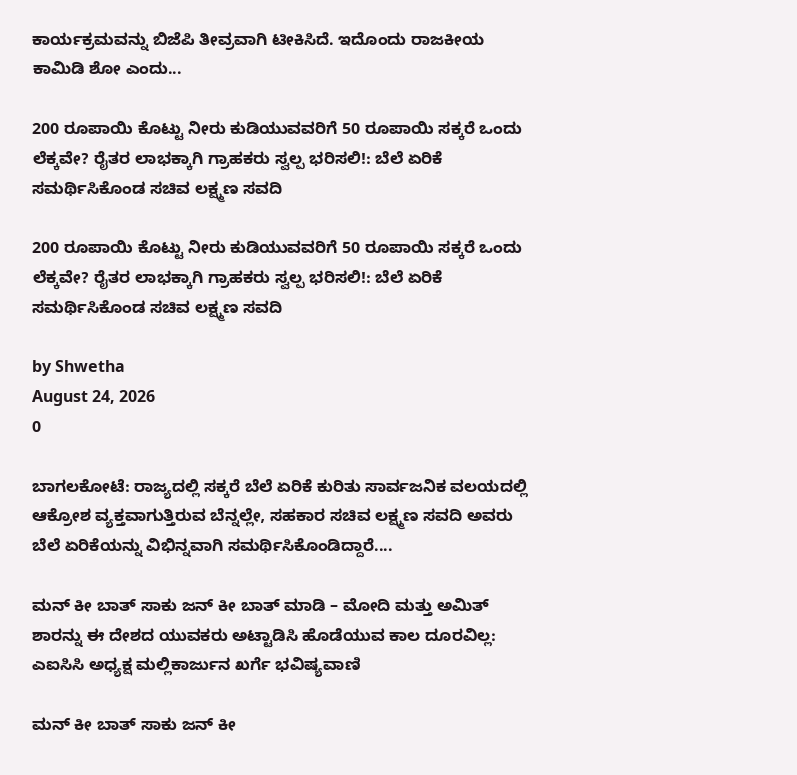ಕಾರ್ಯಕ್ರಮವನ್ನು ಬಿಜೆಪಿ ತೀವ್ರವಾಗಿ ಟೀಕಿಸಿದೆ. ಇದೊಂದು ರಾಜಕೀಯ ಕಾಮಿಡಿ ಶೋ ಎಂದು...

200 ರೂಪಾಯಿ ಕೊಟ್ಟು ನೀರು ಕುಡಿಯುವವರಿಗೆ 50 ರೂಪಾಯಿ ಸಕ್ಕರೆ ಒಂದು ಲೆಕ್ಕವೇ? ರೈತರ ಲಾಭಕ್ಕಾಗಿ ಗ್ರಾಹಕರು ಸ್ವಲ್ಪ ಭರಿಸಲಿ!: ಬೆಲೆ ಏರಿಕೆ ಸಮರ್ಥಿಸಿಕೊಂಡ ಸಚಿವ ಲಕ್ಷ್ಮಣ ಸವದಿ

200 ರೂಪಾಯಿ ಕೊಟ್ಟು ನೀರು ಕುಡಿಯುವವರಿಗೆ 50 ರೂಪಾಯಿ ಸಕ್ಕರೆ ಒಂದು ಲೆಕ್ಕವೇ? ರೈತರ ಲಾಭಕ್ಕಾಗಿ ಗ್ರಾಹಕರು ಸ್ವಲ್ಪ ಭರಿಸಲಿ!: ಬೆಲೆ ಏರಿಕೆ ಸಮರ್ಥಿಸಿಕೊಂಡ ಸಚಿವ ಲಕ್ಷ್ಮಣ ಸವದಿ

by Shwetha
August 24, 2026
0

ಬಾಗಲಕೋಟೆ: ರಾಜ್ಯದಲ್ಲಿ ಸಕ್ಕರೆ ಬೆಲೆ ಏರಿಕೆ ಕುರಿತು ಸಾರ್ವಜನಿಕ ವಲಯದಲ್ಲಿ ಆಕ್ರೋಶ ವ್ಯಕ್ತವಾಗುತ್ತಿರುವ ಬೆನ್ನಲ್ಲೇ, ಸಹಕಾರ ಸಚಿವ ಲಕ್ಷ್ಮಣ ಸವದಿ ಅವರು ಬೆಲೆ ಏರಿಕೆಯನ್ನು ವಿಭಿನ್ನವಾಗಿ ಸಮರ್ಥಿಸಿಕೊಂಡಿದ್ದಾರೆ....

ಮನ್ ಕೀ ಬಾತ್ ಸಾಕು ಜನ್ ಕೀ ಬಾತ್ ಮಾಡಿ – ಮೋದಿ ಮತ್ತು ಅಮಿತ್ ಶಾರನ್ನು ಈ ದೇಶದ ಯುವಕರು ಅಟ್ಟಾಡಿಸಿ ಹೊಡೆಯುವ ಕಾಲ ದೂರವಿಲ್ಲ: ಎಐಸಿಸಿ ಅಧ್ಯಕ್ಷ ಮಲ್ಲಿಕಾರ್ಜುನ ಖರ್ಗೆ ಭವಿಷ್ಯವಾಣಿ

ಮನ್ ಕೀ ಬಾತ್ ಸಾಕು ಜನ್ ಕೀ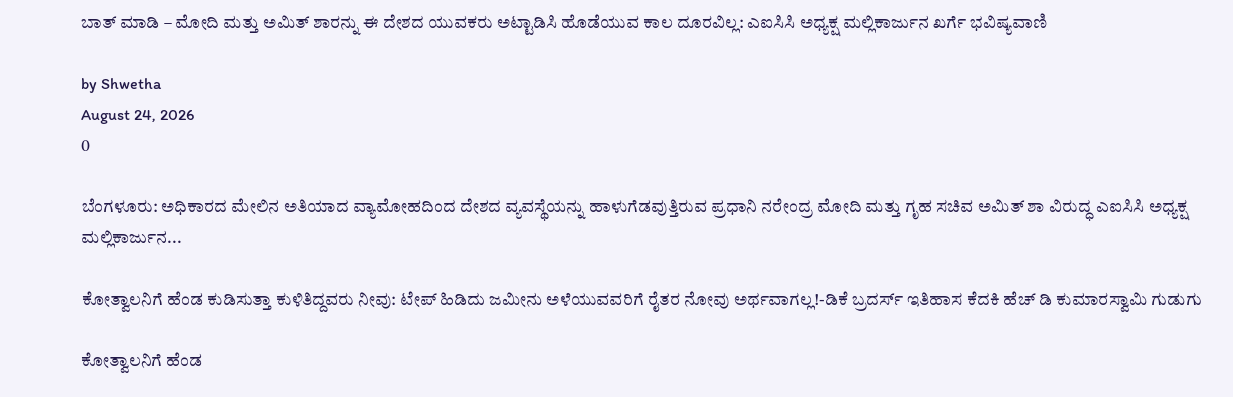ಬಾತ್ ಮಾಡಿ – ಮೋದಿ ಮತ್ತು ಅಮಿತ್ ಶಾರನ್ನು ಈ ದೇಶದ ಯುವಕರು ಅಟ್ಟಾಡಿಸಿ ಹೊಡೆಯುವ ಕಾಲ ದೂರವಿಲ್ಲ: ಎಐಸಿಸಿ ಅಧ್ಯಕ್ಷ ಮಲ್ಲಿಕಾರ್ಜುನ ಖರ್ಗೆ ಭವಿಷ್ಯವಾಣಿ

by Shwetha
August 24, 2026
0

ಬೆಂಗಳೂರು: ಅಧಿಕಾರದ ಮೇಲಿನ ಅತಿಯಾದ ವ್ಯಾಮೋಹದಿಂದ ದೇಶದ ವ್ಯವಸ್ಥೆಯನ್ನು ಹಾಳುಗೆಡವುತ್ತಿರುವ ಪ್ರಧಾನಿ ನರೇಂದ್ರ ಮೋದಿ ಮತ್ತು ಗೃಹ ಸಚಿವ ಅಮಿತ್ ಶಾ ವಿರುದ್ಧ ಎಐಸಿಸಿ ಅಧ್ಯಕ್ಷ ಮಲ್ಲಿಕಾರ್ಜುನ...

ಕೋತ್ವಾಲನಿಗೆ ಹೆಂಡ ಕುಡಿಸುತ್ತಾ ಕುಳಿತಿದ್ದವರು ನೀವು: ಟೇಪ್ ಹಿಡಿದು ಜಮೀನು ಅಳೆಯುವವರಿಗೆ ರೈತರ ನೋವು ಅರ್ಥವಾಗಲ್ಲ!-ಡಿಕೆ ಬ್ರದರ್ಸ್ ಇತಿಹಾಸ ಕೆದಕಿ ಹೆಚ್ ಡಿ ಕುಮಾರಸ್ವಾಮಿ ಗುಡುಗು

ಕೋತ್ವಾಲನಿಗೆ ಹೆಂಡ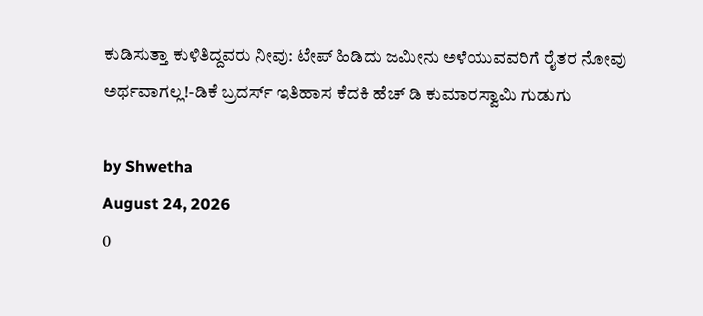ಕುಡಿಸುತ್ತಾ ಕುಳಿತಿದ್ದವರು ನೀವು: ಟೇಪ್ ಹಿಡಿದು ಜಮೀನು ಅಳೆಯುವವರಿಗೆ ರೈತರ ನೋವು ಅರ್ಥವಾಗಲ್ಲ!-ಡಿಕೆ ಬ್ರದರ್ಸ್ ಇತಿಹಾಸ ಕೆದಕಿ ಹೆಚ್ ಡಿ ಕುಮಾರಸ್ವಾಮಿ ಗುಡುಗು

by Shwetha
August 24, 2026
0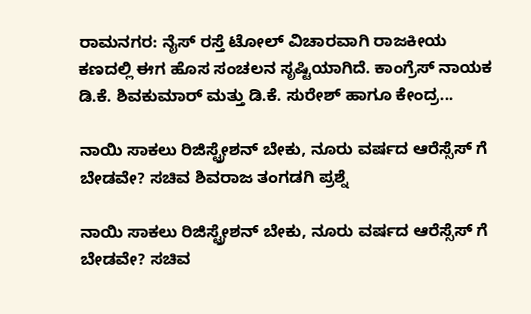ರಾಮನಗರ: ನೈಸ್ ರಸ್ತೆ ಟೋಲ್ ವಿಚಾರವಾಗಿ ರಾಜಕೀಯ ಕಣದಲ್ಲಿ ಈಗ ಹೊಸ ಸಂಚಲನ ಸೃಷ್ಟಿಯಾಗಿದೆ. ಕಾಂಗ್ರೆಸ್ ನಾಯಕ ಡಿ.ಕೆ. ಶಿವಕುಮಾರ್ ಮತ್ತು ಡಿ.ಕೆ. ಸುರೇಶ್ ಹಾಗೂ ಕೇಂದ್ರ...

ನಾಯಿ ಸಾಕಲು ರಿಜಿಸ್ಟ್ರೇಶನ್ ಬೇಕು, ನೂರು ವರ್ಷದ ಆರೆಸ್ಸೆಸ್ ಗೆ ಬೇಡವೇ? ಸಚಿವ ಶಿವರಾಜ ತಂಗಡಗಿ ಪ್ರಶ್ನೆ

ನಾಯಿ ಸಾಕಲು ರಿಜಿಸ್ಟ್ರೇಶನ್ ಬೇಕು, ನೂರು ವರ್ಷದ ಆರೆಸ್ಸೆಸ್ ಗೆ ಬೇಡವೇ? ಸಚಿವ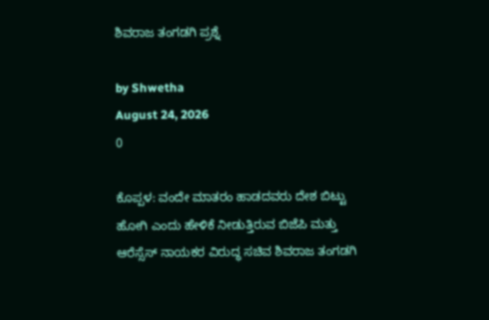ಶಿವರಾಜ ತಂಗಡಗಿ ಪ್ರಶ್ನೆ

by Shwetha
August 24, 2026
0

ಕೊಪ್ಪಳ: ವಂದೇ ಮಾತರಂ ಹಾಡದವರು ದೇಶ ಬಿಟ್ಟು ಹೋಗಿ ಎಂದು ಹೇಳಿಕೆ ನೀಡುತ್ತಿರುವ ಬಿಜೆಪಿ ಮತ್ತು ಆರೆಸ್ಸೆಸ್ ನಾಯಕರ ವಿರುದ್ಧ ಸಚಿವ ಶಿವರಾಜ ತಂಗಡಗಿ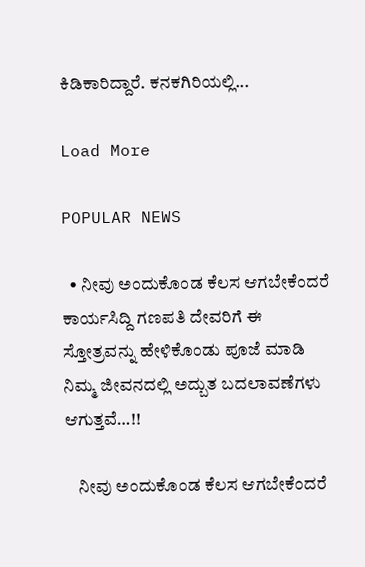ಕಿಡಿಕಾರಿದ್ದಾರೆ. ಕನಕಗಿರಿಯಲ್ಲಿ...

Load More

POPULAR NEWS

  • ನೀವು ಅಂದುಕೊಂಡ ಕೆಲಸ ಆಗಬೇಕೆಂದರೆ ಕಾರ್ಯಸಿದ್ದಿ ಗಣಪತಿ ದೇವರಿಗೆ ಈ ಸ್ತೋತ್ರವನ್ನು ಹೇಳಿಕೊಂಡು ಪೂಜೆ ಮಾಡಿ ನಿಮ್ಮ ಜೀವನದಲ್ಲಿ ಅದ್ಬುತ ಬದಲಾವಣೆಗಳು ಆಗುತ್ತವೆ…!!

    ನೀವು ಅಂದುಕೊಂಡ ಕೆಲಸ ಆಗಬೇಕೆಂದರೆ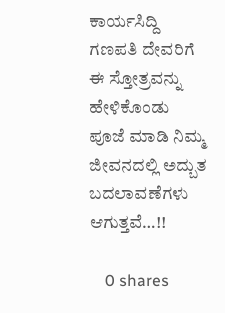ಕಾರ್ಯಸಿದ್ದಿ ಗಣಪತಿ ದೇವರಿಗೆ ಈ ಸ್ತೋತ್ರವನ್ನು ಹೇಳಿಕೊಂಡು ಪೂಜೆ ಮಾಡಿ ನಿಮ್ಮ ಜೀವನದಲ್ಲಿ ಅದ್ಬುತ ಬದಲಾವಣೆಗಳು ಆಗುತ್ತವೆ…!!

    0 shares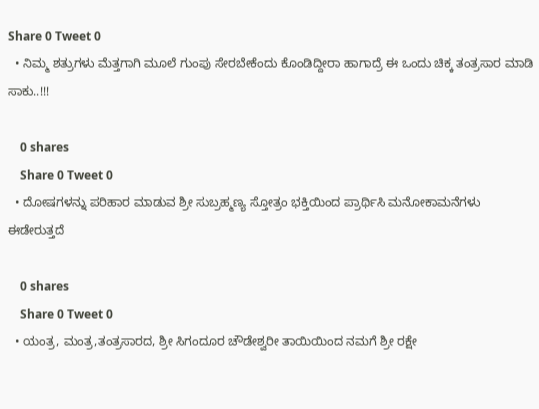Share 0 Tweet 0
  • ನಿಮ್ಮ ಶತ್ರುಗಳು ಮೆತ್ತಗಾಗಿ ಮೂಲೆ ಗುಂಪು ಸೇರಬೇಕೆಂದು ಕೊಂಡಿದ್ದೀರಾ ಹಾಗಾದ್ರೆ ಈ ಒಂದು ಚಿಕ್ಕ ತಂತ್ರಸಾರ ಮಾಡಿ ಸಾಕು..!!!

    0 shares
    Share 0 Tweet 0
  • ದೋಷಗಳನ್ನು ಪರಿಹಾರ ಮಾಡುವ ಶ್ರೀ ಸುಬ್ರಹ್ಮಣ್ಯ ಸ್ತೋತ್ರಂ ಭಕ್ತಿಯಿಂದ ಪ್ರಾರ್ಥಿಸಿ ಮನೋಕಾಮನೆಗಳು ಈಡೇರುತ್ತದೆ

    0 shares
    Share 0 Tweet 0
  • ಯಂತ್ರ, ಮಂತ್ರ,ತಂತ್ರಸಾರದ, ಶ್ರೀ ಸಿಗಂದೂರ ಚೌಡೇಶ್ವರೀ ತಾಯಿಯಿಂದ ನಮಗೆ ಶ್ರೀ ರಕ್ಷೇ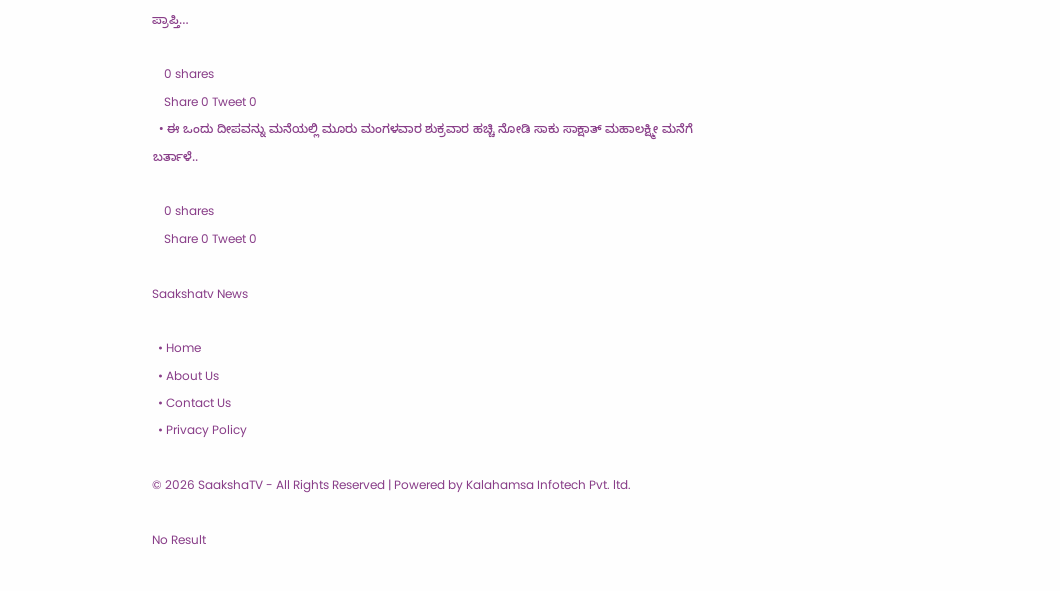ಪ್ರಾಪ್ತಿ…

    0 shares
    Share 0 Tweet 0
  • ಈ ಒಂದು ದೀಪವನ್ನು ಮನೆಯಲ್ಲಿ ಮೂರು ಮಂಗಳವಾರ ಶುಕ್ರವಾರ ಹಚ್ಚಿ ನೋಡಿ ಸಾಕು ಸಾಕ್ಷಾತ್ ಮಹಾಲಕ್ಷ್ಮೀ ಮನೆಗೆ ಬರ್ತಾಳೆ..

    0 shares
    Share 0 Tweet 0

Saakshatv News

  • Home
  • About Us
  • Contact Us
  • Privacy Policy

© 2026 SaakshaTV - All Rights Reserved | Powered by Kalahamsa Infotech Pvt. ltd.

No Result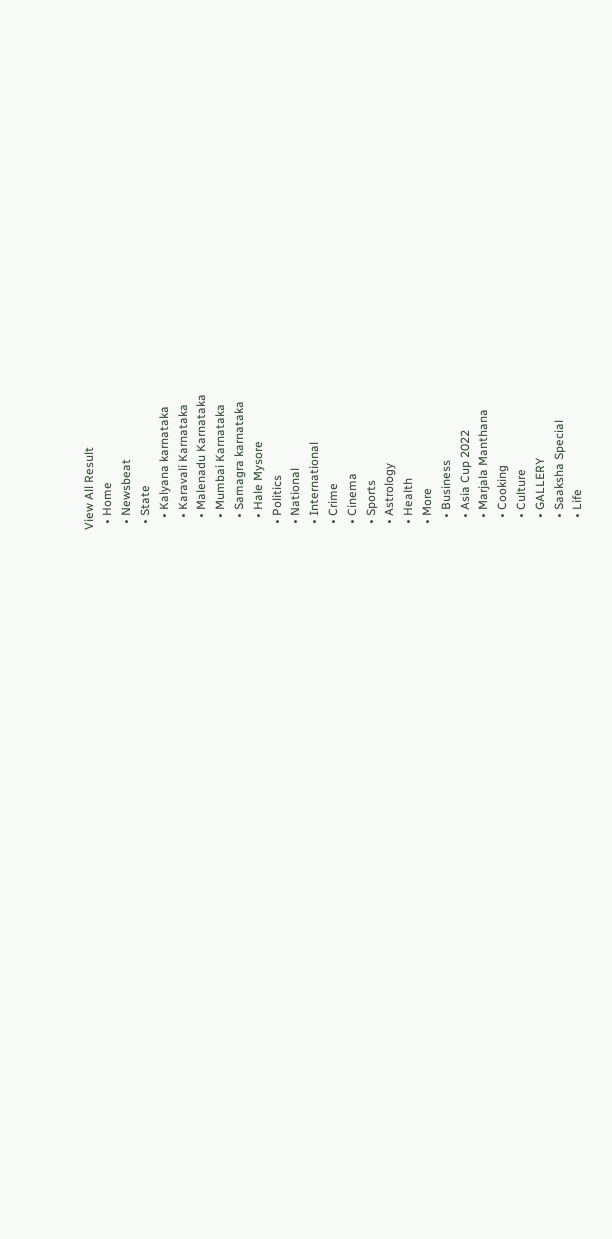View All Result
  • Home
  • Newsbeat
  • State
    • Kalyana karnataka
    • Karavali Karnataka
    • Malenadu Karnataka
    • Mumbai Karnataka
    • Samagra karnataka
    • Hale Mysore
  • Politics
  • National
  • International
  • Crime
  • Cinema
  • Sports
  • Astrology
  • Health
  • More
    • Business
    • Asia Cup 2022
    • Marjala Manthana
    • Cooking
    • Culture
    • GALLERY
    • Saaksha Special
    • Life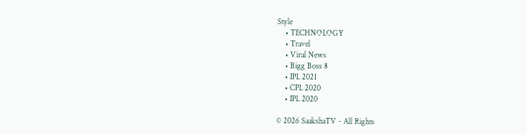Style
    • TECHNOLOGY
    • Travel
    • Viral News
    • Bigg Boss 8
    • IPL 2021
    • CPL 2020
    • IPL 2020

© 2026 SaakshaTV - All Rights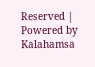Reserved | Powered by Kalahamsa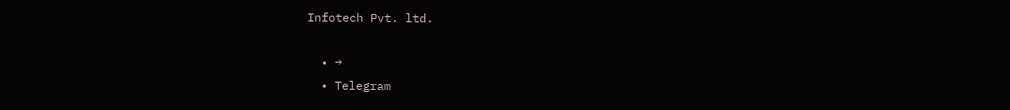Infotech Pvt. ltd.

  • →
  • Telegram